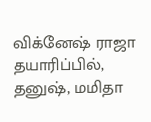விக்னேஷ் ராஜா தயாரிப்பில், தனுஷ், மமிதா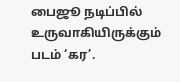பைஜூ நடிப்பில் உருவாகியிருக்கும் படம் ‘கர’.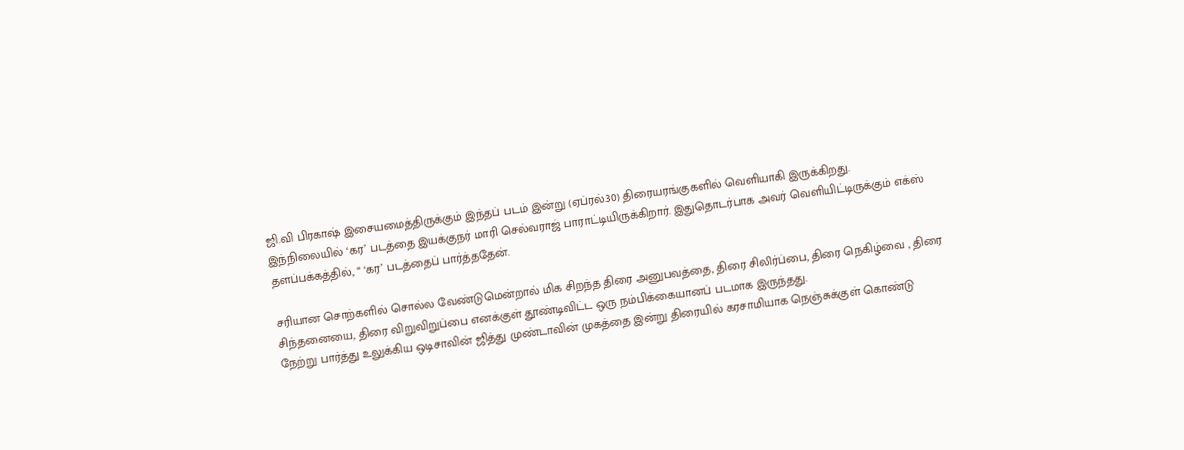ஜி.வி பிரகாஷ் இசையமைத்திருக்கும் இந்தப் படம் இன்று (ஏப்ரல்.30) திரையரங்குகளில் வெளியாகி இருக்கிறது.
இந்நிலையில் ‘கர’ படத்தை இயக்குநர் மாரி செல்வராஜ் பாராட்டியிருக்கிறார். இதுதொடர்பாக அவர் வெளியிட்டிருக்கும் எக்ஸ் தளப்பக்கத்தில், “ ‘கர’ படத்தைப் பார்த்ததேன்.

சரியான சொற்களில் சொல்ல வேண்டுமென்றால் மிக சிறந்த திரை அனுபவத்தை, திரை சிலிர்ப்பை, திரை நெகிழ்வை , திரை சிந்தனையை, திரை விறுவிறுப்பை எனக்குள் தூண்டிவிட்ட ஒரு நம்பிக்கையானப் படமாக இருந்தது.
நேற்று பார்த்து உலுக்கிய ஒடிசாவின் ஜித்து முண்டாவின் முகத்தை இன்று திரையில் கரசாமியாக நெஞ்சுக்குள் கொண்டு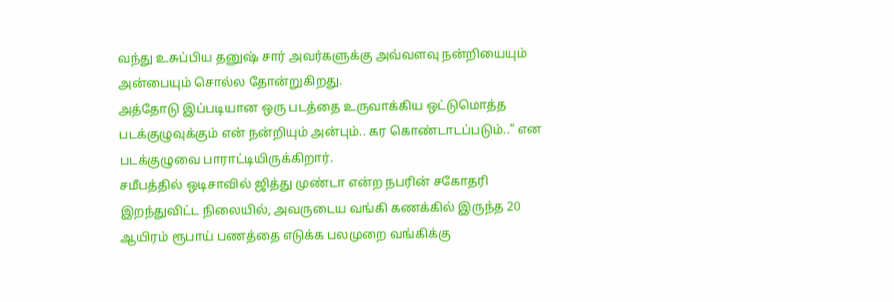வந்து உசுப்பிய தனுஷ் சார் அவர்களுக்கு அவ்வளவு நன்றியையும் அன்பையும் சொல்ல தோன்றுகிறது.
அத்தோடு இப்படியான ஒரு படத்தை உருவாக்கிய ஒட்டுமொத்த படக்குழுவுக்கும் என் நன்றியும் அன்பும்.. கர கொண்டாடப்படும்..” என படக்குழுவை பாராட்டியிருக்கிறார்.
சமீபத்தில் ஒடிசாவில் ஜித்து முண்டா என்ற நபரின் சகோதரி இறந்துவிட்ட நிலையில், அவருடைய வங்கி கணக்கில் இருந்த 20 ஆயிரம் ரூபாய் பணத்தை எடுக்க பலமுறை வங்கிக்கு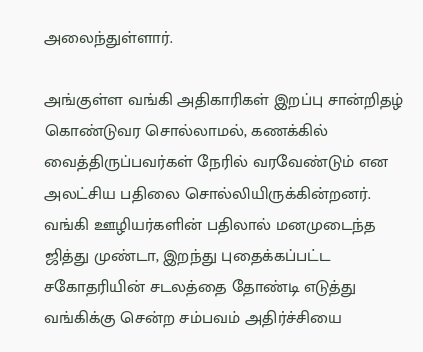அலைந்துள்ளார்.

அங்குள்ள வங்கி அதிகாரிகள் இறப்பு சான்றிதழ் கொண்டுவர சொல்லாமல், கணக்கில் வைத்திருப்பவர்கள் நேரில் வரவேண்டும் என அலட்சிய பதிலை சொல்லியிருக்கின்றனர்.
வங்கி ஊழியர்களின் பதிலால் மனமுடைந்த ஜித்து முண்டா, இறந்து புதைக்கப்பட்ட சகோதரியின் சடலத்தை தோண்டி எடுத்து வங்கிக்கு சென்ற சம்பவம் அதிர்ச்சியை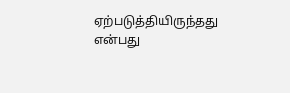ஏற்படுத்தியிருந்தது என்பது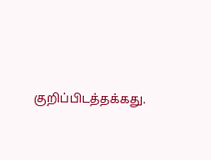குறிப்பிடத்தக்கது.